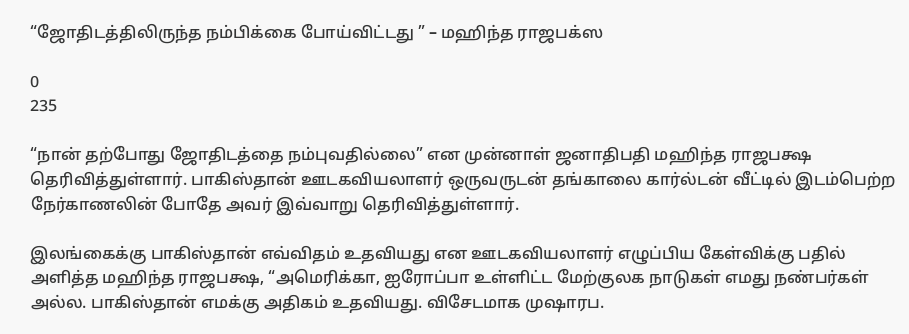“ஜோதிடத்திலிருந்த நம்பிக்கை போய்விட்டது ” – மஹிந்த ராஜபக்ஸ

0
235

“நான் தற்போது ஜோதிடத்தை நம்புவதில்லை” என முன்னாள் ஜனாதிபதி மஹிந்த ராஜபக்ஷ தெரிவித்துள்ளார். பாகிஸ்தான் ஊடகவியலாளர் ஒருவருடன் தங்காலை கார்ல்டன் வீட்டில் இடம்பெற்ற நேர்காணலின் போதே அவர் இவ்வாறு தெரிவித்துள்ளார்.

இலங்கைக்கு பாகிஸ்தான் எவ்விதம் உதவியது என ஊடகவியலாளர் எழுப்பிய கேள்விக்கு பதில் அளித்த மஹிந்த ராஜபக்ஷ, “அமெரிக்கா, ஐரோப்பா உள்ளிட்ட மேற்குலக நாடுகள் எமது நண்பர்கள் அல்ல. பாகிஸ்தான் எமக்கு அதிகம் உதவியது. விசேடமாக முஷாரப.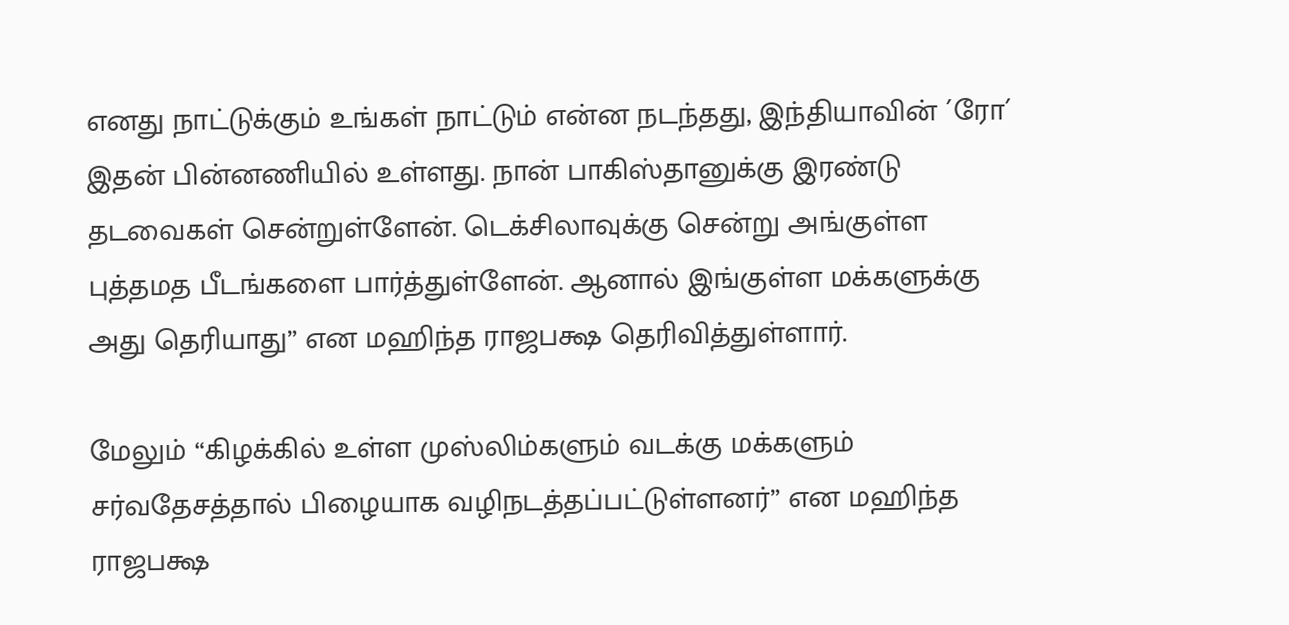எனது நாட்டுக்கும் உங்கள் நாட்டும் என்ன நடந்தது, இந்தியாவின் ´ரோ´ இதன் பின்னணியில் உள்ளது. நான் பாகிஸ்தானுக்கு இரண்டு தடவைகள் சென்றுள்ளேன். டெக்சிலாவுக்கு சென்று அங்குள்ள புத்தமத பீடங்களை பார்த்துள்ளேன். ஆனால் இங்குள்ள மக்களுக்கு அது தெரியாது” என மஹிந்த ராஜபக்ஷ தெரிவித்துள்ளார்.

மேலும் “கிழக்கில் உள்ள முஸ்லிம்களும் வடக்கு மக்களும் சர்வதேசத்தால் பிழையாக வழிநடத்தப்பட்டுள்ளனர்” என மஹிந்த ராஜபக்ஷ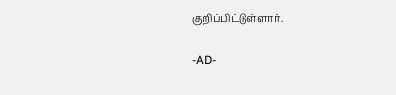குறிப்பிட்டுள்ளார்.

-AD-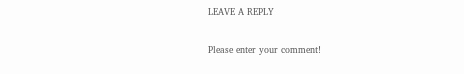LEAVE A REPLY

Please enter your comment!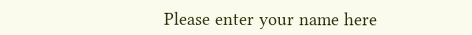Please enter your name here